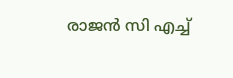രാജൻ സി എച്ച്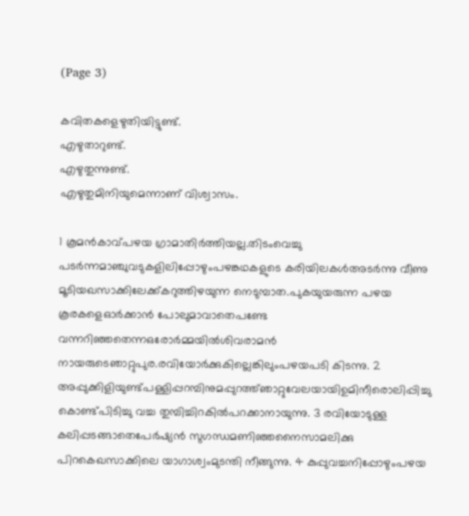(Page 3)

കവിതകളെഴുതിയിട്ടുണ്ട്.
എഴുതാറുണ്ട്.
എഴുതുന്നുണ്ട്.
എഴുതുമിനിയുമെന്നാണ് വിശ്വാസം.

1 കൂമൻകാവ്പഴയ ഗ്രാമാതിർത്തിയല്ല.തിടംവെച്ചു പടർന്നമാഞ്ചുവടുകളിലിപ്പോഴുംപഴങ്കഥകളുടെ കരിയിലകള്‍അടര്‍ന്നു വീണു മൂടിയഖസാക്കിലേക്ക്കറുത്തിഴയുന്ന നെടുമ്പാത.പുകയുയരുന്ന പഴയ കൂരകളെഓർക്കാൻ പോലുമാവാതെപണ്ടേ വന്നറിഞ്ഞതെന്നഒരോര്‍മ്മയില്‍ശിവരാമൻ നായരുടെഞാറ്റുപുര.രവിയോര്‍ക്കുകില്ലെങ്കിലുംപഴയപടി കിടന്നു. 2 അപ്പുക്കിളിയുണ്ട്പള്ളിപ്പറമ്പിനുമപ്പുറത്ത്ഞാറ്റുവേലയായിഉമിനീരൊലിപ്പിച്ചു കൊണ്ട്പിടിച്ചു വച്ച തുമ്പിച്ചിറകിൽപറക്കാനായുന്നു. 3 രവിയോടുള്ള കലിപ്പടങ്ങാതെപേർഷ്യൻ സുഗന്ധമണിഞ്ഞനൈസാമലിക്കു പിറകെഖസാക്കിലെ യാഗാശ്വംമുടന്തി നീങ്ങുന്നു. 4 കുപ്പുവച്ചനിപ്പോഴുംപഴയ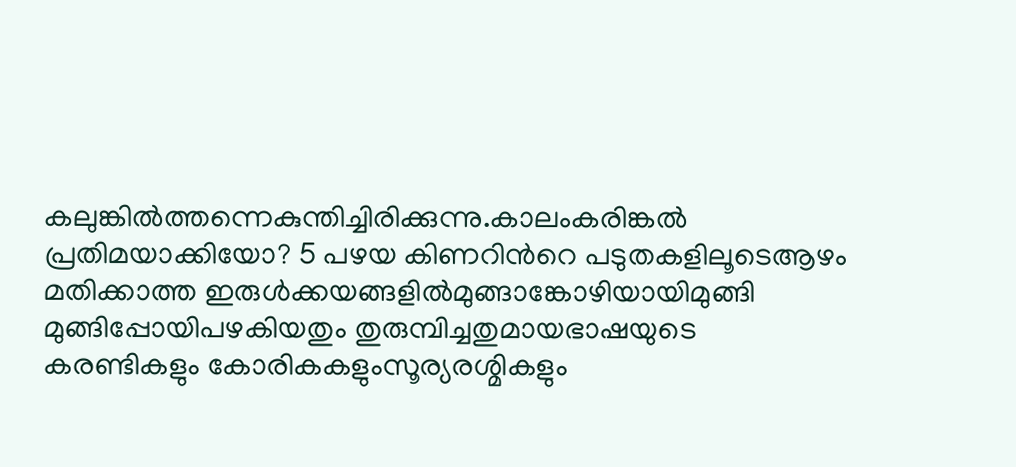കലുങ്കിൽത്തന്നെകുന്തിച്ചിരിക്കുന്നു.കാലംകരിങ്കൽ പ്രതിമയാക്കിയോ? 5 പഴയ കിണറിന്‍റെ പടുതകളിലൂടെആഴം മതിക്കാത്ത ഇരുള്‍ക്കയങ്ങളില്‍മുങ്ങാങ്കോഴിയായിമുങ്ങി മുങ്ങിപ്പോയിപഴകിയതും തുരുമ്പിച്ചതുമായഭാഷയുടെ കരണ്ടികളും കോരികകളുംസൂര്യരശ്മികളും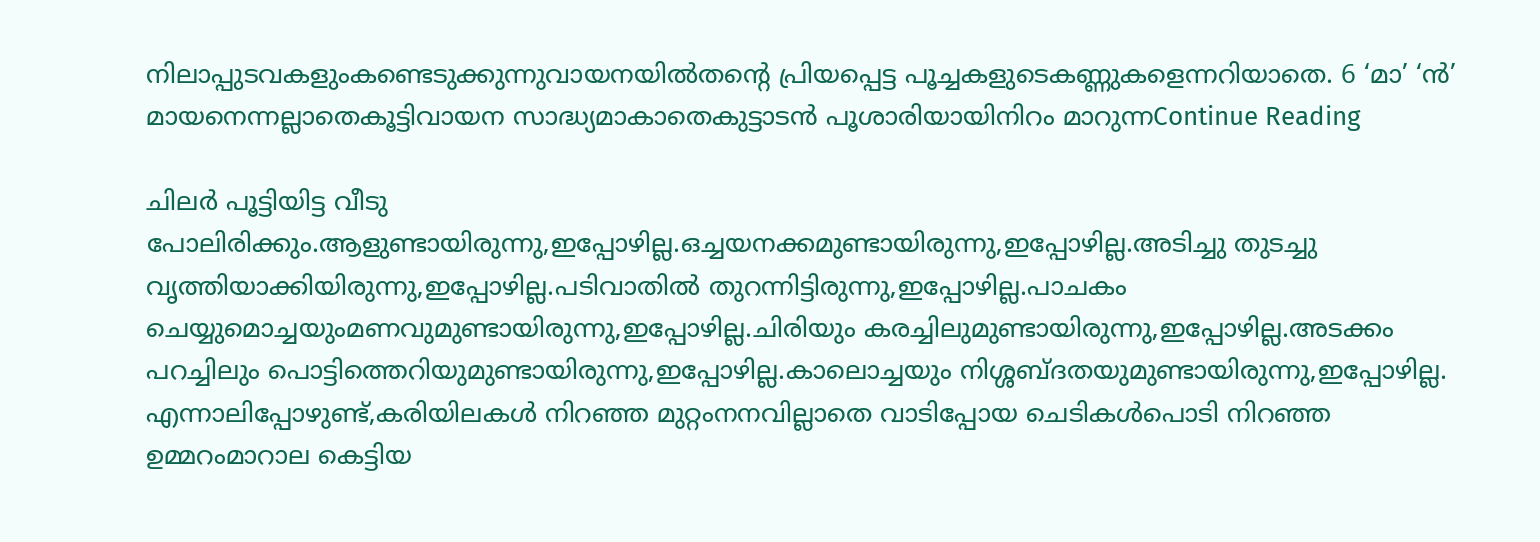നിലാപ്പുടവകളുംകണ്ടെടുക്കുന്നുവായനയില്‍തന്‍റെ പ്രിയപ്പെട്ട പൂച്ചകളുടെകണ്ണുകളെന്നറിയാതെ. 6 ‘മാ’ ‘ന്‍’ മായനെന്നല്ലാതെകൂട്ടിവായന സാദ്ധ്യമാകാതെകുട്ടാടന്‍ പൂശാരിയായിനിറം മാറുന്നContinue Reading

ചിലര്‍ പൂട്ടിയിട്ട വീടു പോലിരിക്കും.ആളുണ്ടായിരുന്നു,ഇപ്പോഴില്ല.ഒച്ചയനക്കമുണ്ടായിരുന്നു,ഇപ്പോഴില്ല.അടിച്ചു തുടച്ചു വൃത്തിയാക്കിയിരുന്നു,ഇപ്പോഴില്ല.പടിവാതില്‍ തുറന്നിട്ടിരുന്നു,ഇപ്പോഴില്ല.പാചകം ചെയ്യുമൊച്ചയുംമണവുമുണ്ടായിരുന്നു,ഇപ്പോഴില്ല.ചിരിയും കരച്ചിലുമുണ്ടായിരുന്നു,ഇപ്പോഴില്ല.അടക്കം പറച്ചിലും പൊട്ടിത്തെറിയുമുണ്ടായിരുന്നു,ഇപ്പോഴില്ല.കാലൊച്ചയും നിശ്ശബ്ദതയുമുണ്ടായിരുന്നു,ഇപ്പോഴില്ല. എന്നാലിപ്പോഴുണ്ട്,കരിയിലകള്‍ നിറഞ്ഞ മുറ്റംനനവില്ലാതെ വാടിപ്പോയ ചെടികള്‍പൊടി നിറഞ്ഞ ഉമ്മറംമാറാല കെട്ടിയ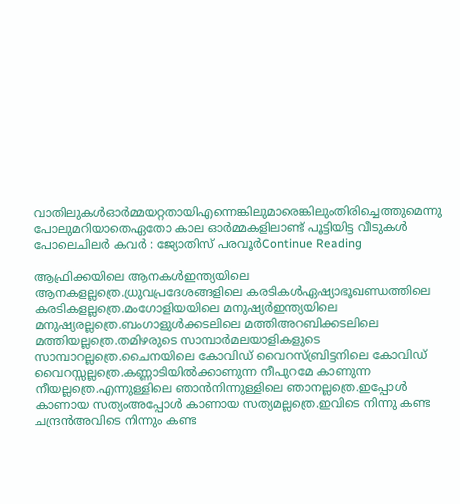വാതിലുകള്‍ഓര്‍മ്മയറ്റതായിഎന്നെങ്കിലുമാരെങ്കിലുംതിരിച്ചെത്തുമെന്നു പോലുമറിയാതെഏതോ കാല ഓര്‍മ്മകളിലാണ്ട് പൂട്ടിയിട്ട വീടുകള്‍ പോലെചിലര്‍ കവർ : ജ്യോതിസ് പരവൂർContinue Reading

ആഫ്രിക്കയിലെ ആനകള്‍ഇന്ത്യയിലെ ആനകളല്ലത്രെ.ധ്രുവപ്രദേശങ്ങളിലെ കരടികള്‍ഏഷ്യാഭൂഖണ്ഡത്തിലെ കരടികളല്ലത്രെ.മംഗോളിയയിലെ മനുഷ്യര്‍ഇന്ത്യയിലെ മനുഷ്യരല്ലത്രെ.ബംഗാളുള്‍ക്കടലിലെ മത്തിഅറബിക്കടലിലെ മത്തിയല്ലത്രെ.തമിഴരുടെ സാമ്പാര്‍മലയാളികളുടെ സാമ്പാറല്ലത്രെ.ചൈനയിലെ കോവിഡ് വൈറസ്ബ്രിട്ടനിലെ കോവിഡ് വൈറസ്സല്ലത്രെ.കണ്ണാടിയില്‍ക്കാണുന്ന നീപുറമേ കാണുന്ന നീയല്ലത്രെ.എന്നുള്ളിലെ ഞാന്‍നിന്നുള്ളിലെ ഞാനല്ലത്രെ.ഇപ്പോള്‍ കാണായ സത്യംഅപ്പോള്‍ കാണായ സത്യമല്ലത്രെ.ഇവിടെ നിന്നു കണ്ട ചന്ദ്രന്‍അവിടെ നിന്നും കണ്ട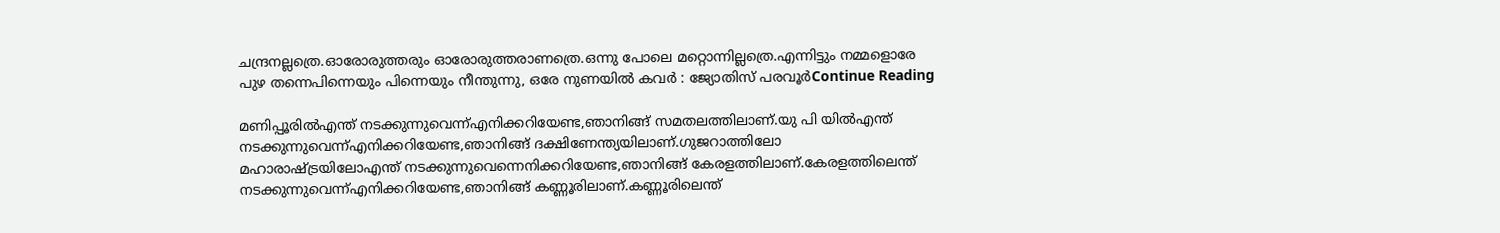ചന്ദ്രനല്ലത്രെ.ഓരോരുത്തരും ഓരോരുത്തരാണത്രെ.ഒന്നു പോലെ മറ്റൊന്നില്ലത്രെ.എന്നിട്ടും നമ്മളൊരേ പുഴ തന്നെപിന്നെയും പിന്നെയും നീന്തുന്നു, ഒരേ നുണയിൽ കവർ : ജ്യോതിസ് പരവൂർContinue Reading

മണിപ്പൂരില്‍എന്ത് നടക്കുന്നുവെന്ന്എനിക്കറിയേണ്ട,ഞാനിങ്ങ് സമതലത്തിലാണ്.യു പി യില്‍എന്ത് നടക്കുന്നുവെന്ന്എനിക്കറിയേണ്ട,ഞാനിങ്ങ് ദക്ഷിണേന്ത്യയിലാണ്.ഗുജറാത്തിലോ മഹാരാഷ്ട്രയിലോഎന്ത് നടക്കുന്നുവെന്നെനിക്കറിയേണ്ട,ഞാനിങ്ങ് കേരളത്തിലാണ്.കേരളത്തിലെന്ത് നടക്കുന്നുവെന്ന്എനിക്കറിയേണ്ട,ഞാനിങ്ങ് കണ്ണൂരിലാണ്.കണ്ണൂരിലെന്ത്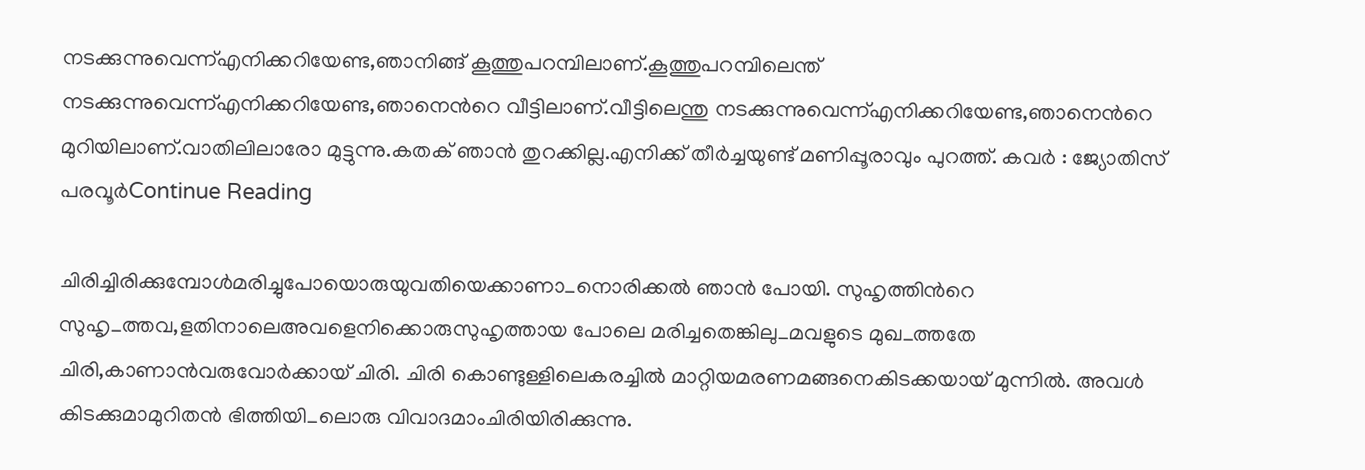നടക്കുന്നുവെന്ന്എനിക്കറിയേണ്ട,ഞാനിങ്ങ് കൂത്തുപറമ്പിലാണ്.കൂത്തുപറമ്പിലെന്ത് നടക്കുന്നുവെന്ന്എനിക്കറിയേണ്ട,ഞാനെന്‍റെ വീട്ടിലാണ്.വീട്ടിലെന്തു നടക്കുന്നുവെന്ന്എനിക്കറിയേണ്ട,ഞാനെന്‍റെ മുറിയിലാണ്.വാതിലിലാരോ മുട്ടുന്നു.കതക് ഞാന്‍ തുറക്കില്ല.എനിക്ക് തീര്‍ച്ചയുണ്ട് മണിപ്പൂരാവും പുറത്ത്. കവർ : ജ്യോതിസ് പരവൂർContinue Reading

ചിരിച്ചിരിക്കുമ്പോൾമരിച്ചുപോയൊരുയുവതിയെക്കാണാ_നൊരിക്കൽ ഞാൻ പോയി. സുഹൃത്തിന്‍റെ സുഹൃ_ത്തവ,ളതിനാലെഅവളെനിക്കൊരുസുഹൃത്തായ പോലെ മരിച്ചതെങ്കിലു_മവളുടെ മുഖ_ത്തതേ ചിരി,കാണാൻവരുവോർക്കായ് ചിരി. ചിരി കൊണ്ടുള്ളിലെകരച്ചിൽ മാറ്റിയമരണമങ്ങനെകിടക്കയായ് മുന്നിൽ. അവൾ കിടക്കുമാമുറിതൻ ഭിത്തിയി_ലൊരു വിവാദമാംചിരിയിരിക്കുന്നു.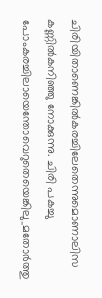ചിരിയിതാണെങ്കിൽകരച്ചിലേതെന്നുമൊണാലിസ കണ്ണിൽകനിഞ്ഞു നോക്കുന്നു. ചിരി പകച്ചു പോംകരച്ചിലായെന്തോവെറുതെയെങ്കിലു_മതോർത്തു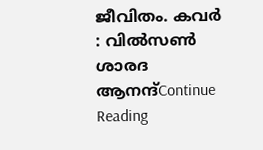ജീവിതം. കവർ : വിൽസൺ ശാരദ ആനന്ദ്Continue Reading